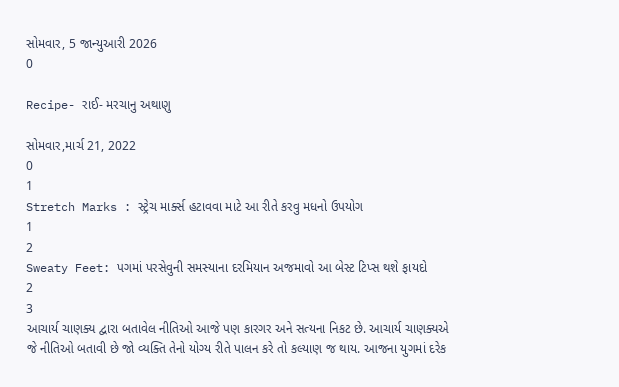સોમવાર, 5 જાન્યુઆરી 2026
0

Recipe- રાઈ- મરચાનુ અથાણુ

સોમવાર,માર્ચ 21, 2022
0
1
Stretch Marks : સ્ટ્રેચ માર્ક્સ હટાવવા માટે આ રીતે કરવુ મધનો ઉપયોગ
1
2
Sweaty Feet: પગમાં પરસેવુની સમસ્યાના દરમિયાન અજમાવો આ બેસ્ટ ટિપ્સ થશે ફાયદો
2
3
આચાર્ય ચાણક્ય દ્વારા બતાવેલ નીતિઓ આજે પણ કારગર અને સત્યના નિકટ છે. આચાર્ય ચાણક્યએ જે નીતિઓ બતાવી છે જો વ્યક્તિ તેનો યોગ્ય રીતે પાલન કરે તો કલ્યાણ જ થાય. આજના યુગમાં દરેક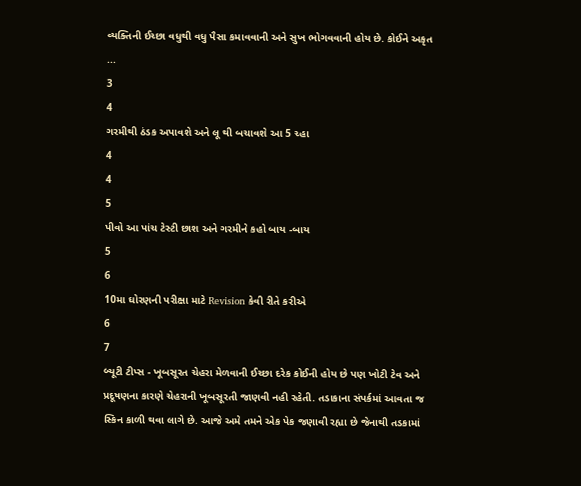વ્યક્તિની ઈચ્છા વધુથી વધુ પૈસા કમાવવાની અને સુખ ભોગવવાની હોય છે. કોઈને અકૃત ...
3
4
ગરમીથી ઠંડક અપાવશે અને લૂ થી બચાવશે આ 5 ચ્હા
4
4
5
પીવો આ પાંચ ટેસ્ટી છાશ અને ગરમીને કહો બાય -બાય
5
6
10મા ઘોરણની પરીક્ષા માટે Revision કેવી રીતે કરીએ
6
7
બ્યૂટી ટીપ્સ - ખૂબસૂરત ચેહરા મેળવાની ઈચ્છા દરેક કોઈની હોય છે પણ ખોટી ટેવ અને પ્રદૂષણના કારણે ચેહરાની ખૂબસૂરતી જાણવી નહી રહેતી. તડાકાના સંપર્કમાં આવતા જ સ્કિન કાળી થવા લાગે છે. આજે અમે તમને એક પેક જણાવી રહ્યા છે જેનાથી તડકામાં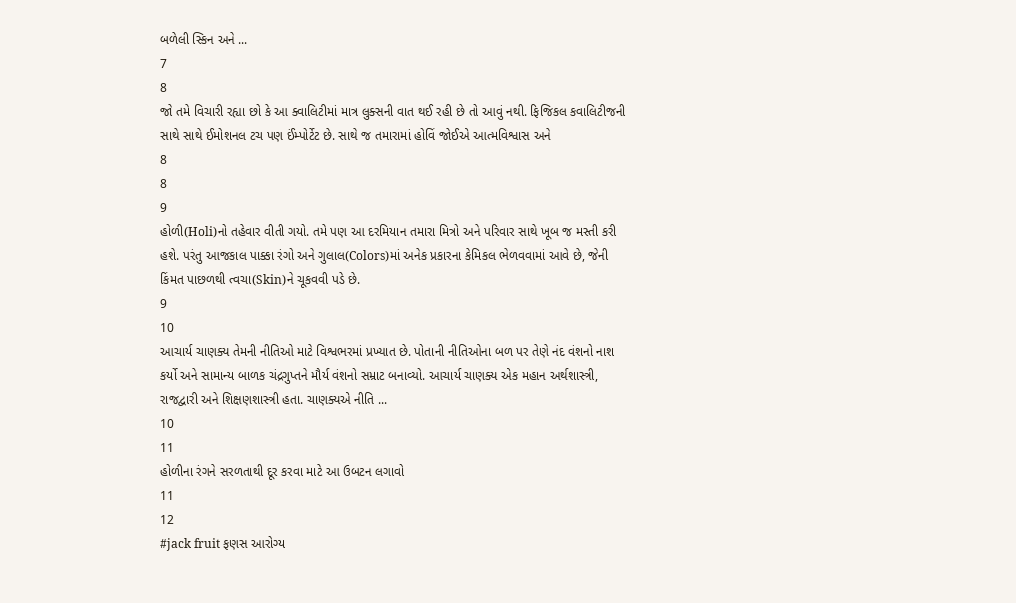બળેલી સ્કિન અને ...
7
8
જો તમે વિચારી રહ્યા છો કે આ ક્વાલિટીમાં માત્ર લુક્સની વાત થઈ રહી છે તો આવું નથી. ફિજિકલ કવાલિટીજની સાથે સાથે ઈમોશનલ ટચ પણ ઈંમ્પોર્ટેટ છે. સાથે જ તમારામાં હોવિં જોઈએ આત્મવિશ્વાસ અને
8
8
9
હોળી(Holi)નો તહેવાર વીતી ગયો. તમે પણ આ દરમિયાન તમારા મિત્રો અને પરિવાર સાથે ખૂબ જ મસ્તી કરી હશે. પરંતુ આજકાલ પાક્કા રંગો અને ગુલાલ(Colors)માં અનેક પ્રકારના કેમિકલ ભેળવવામાં આવે છે, જેની કિંમત પાછળથી ત્વચા(Skin)ને ચૂકવવી પડે છે.
9
10
આચાર્ય ચાણક્ય તેમની નીતિઓ માટે વિશ્વભરમાં પ્રખ્યાત છે. પોતાની નીતિઓના બળ પર તેણે નંદ વંશનો નાશ કર્યો અને સામાન્ય બાળક ચંદ્રગુપ્તને મૌર્ય વંશનો સમ્રાટ બનાવ્યો. આચાર્ય ચાણક્ય એક મહાન અર્થશાસ્ત્રી, રાજદ્વારી અને શિક્ષણશાસ્ત્રી હતા. ચાણક્યએ નીતિ ...
10
11
હોળીના રંગને સરળતાથી દૂર કરવા માટે આ ઉબટન લગાવો
11
12
#jack fruit ફણસ આરોગ્ય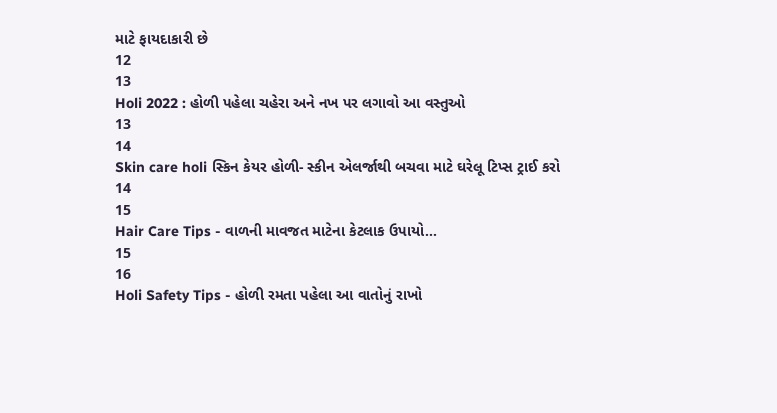માટે ફાયદાકારી છે
12
13
Holi 2022 : હોળી પહેલા ચહેરા અને નખ પર લગાવો આ વસ્તુઓ
13
14
Skin care holi સ્કિન કેયર હોળી- સ્કીન એલર્જાથી બચવા માટે ઘરેલૂ ટિપ્સ ટ્રાઈ કરો
14
15
Hair Care Tips - વાળની માવજત માટેના કેટલાક ઉપાયો...
15
16
Holi Safety Tips - હોળી રમતા પહેલા આ વાતોનું રાખો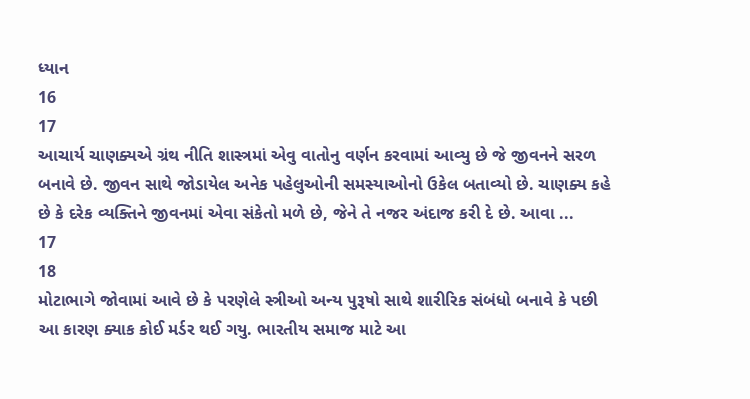ધ્યાન
16
17
આચાર્ય ચાણક્યએ ગ્રંથ નીતિ શાસ્ત્રમાં એવુ વાતોનુ વર્ણન કરવામાં આવ્યુ છે જે જીવનને સરળ બનાવે છે. જીવન સાથે જોડાયેલ અનેક પહેલુઓની સમસ્યાઓનો ઉકેલ બતાવ્યો છે. ચાણક્ય કહે છે કે દરેક વ્યક્તિને જીવનમાં એવા સંકેતો મળે છે, જેને તે નજર અંદાજ કરી દે છે. આવા ...
17
18
મોટાભાગે જોવામાં આવે છે કે પરણેલે સ્ત્રીઓ અન્ય પુરૂષો સાથે શારીરિક સંબંધો બનાવે કે પછી આ કારણ ક્યાક કોઈ મર્ડર થઈ ગયુ. ભારતીય સમાજ માટે આ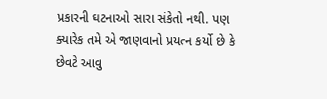પ્રકારની ઘટનાઓ સારા સંકેતો નથી. પણ ક્યારેક તમે એ જાણવાનો પ્રયત્ન કર્યો છે કે છેવટે આવુ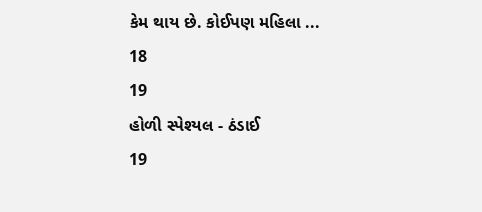કેમ થાય છે. કોઈપણ મહિલા ...
18
19
હોળી સ્પેશ્યલ - ઠંડાઈ
19